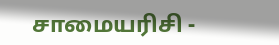சாமையரிசி -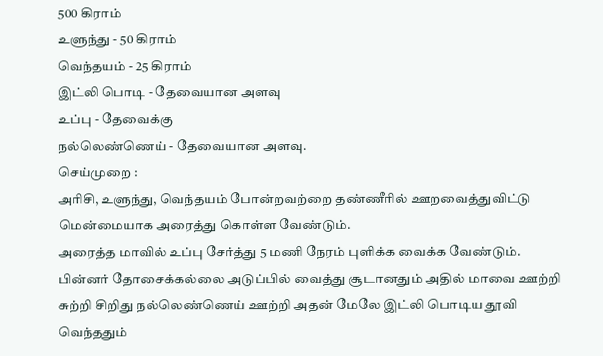500 கிராம்
உளுந்து - 50 கிராம்
வெந்தயம் - 25 கிராம்
இட்லி பொடி - தேவையான அளவு
உப்பு - தேவைக்கு
நல்லெண்ணெய் - தேவையான அளவு.
செய்முறை :
அரிசி, உளுந்து, வெந்தயம் போன்றவற்றை தண்ணீரில் ஊறவைத்துவிட்டு மென்மையாக அரைத்து கொள்ள வேண்டும்.
அரைத்த மாவில் உப்பு சேர்த்து 5 மணி நேரம் புளிக்க வைக்க வேண்டும்.
பின்னர் தோசைக்கல்லை அடுப்பில் வைத்து சூடானதும் அதில் மாவை ஊற்றி சுற்றி சிறிது நல்லெண்ணெய் ஊற்றி அதன் மேலே இட்லி பொடிய தூவி வெந்ததும்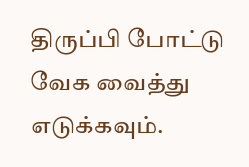திருப்பி போட்டு வேக வைத்து எடுக்கவும்.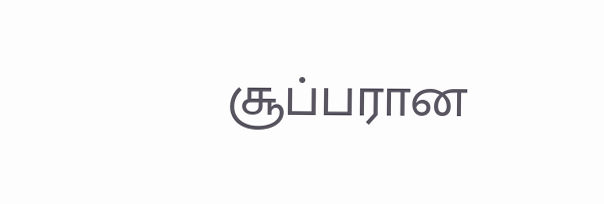சூப்பரான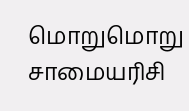மொறுமொறு சாமையரிசி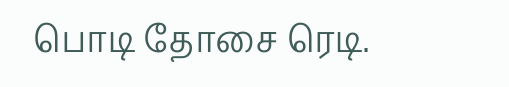பொடி தோசை ரெடி.